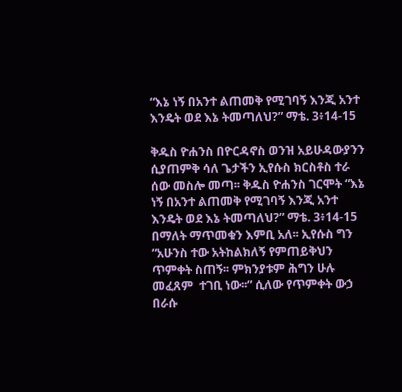“እኔ ነኝ በአንተ ልጠመቅ የሚገባኝ እንጂ አንተ እንዴት ወደ እኔ ትመጣለህ?” ማቴ. 3፥14-15

ቅዱስ ዮሐንስ በዮርዳኖስ ወንዝ አይሁዳውያንን ሲያጠምቅ ሳለ ጌታችን ኢየሱስ ክርስቶስ ተራ ሰው መስሎ መጣ፡፡ ቅዱስ ዮሐንስ ገርሞት “እኔ ነኝ በአንተ ልጠመቅ የሚገባኝ እንጂ አንተ እንዴት ወደ እኔ ትመጣለህ?” ማቴ. 3፥14-15 በማለት ማጥመቁን እምቢ አለ፡፡ ኢየሱስ ግን “አሁንስ ተው አትከልክለኝ የምጠይቅህን ጥምቀት ስጠኝ፡፡ ምክንያቱም ሕግን ሁሉ መፈጸም  ተገቢ ነው፡፡” ሲለው የጥምቀት ውኃ በራሱ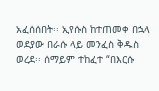አፈሰሰበት፡፡ ኢየሱስ ከተጠመቀ በኋላ ወደያው በራሱ ላይ መንፈስ ቅዱስ ወረደ፡፡ ሰማይም ተከፈተ “በእርሱ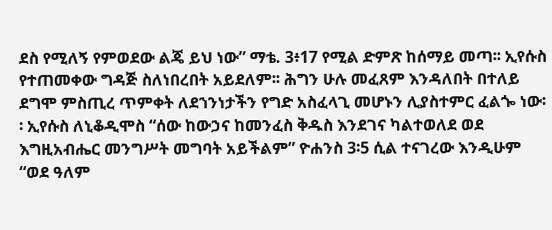ደስ የሚለኝ የምወደው ልጄ ይህ ነው” ማቴ. 3፥17 የሚል ድምጽ ከሰማይ መጣ፡፡ ኢየሱስ የተጠመቀው ግዳጅ ስለነበረበት አይደለም፡፡ ሕግን ሁሉ መፈጸም እንዳለበት በተለይ ደግሞ ምስጢረ ጥምቀት ለደኀንነታችን የግድ አስፈላጊ መሆኑን ሊያስተምር ፈልጐ ነው፡፡ ኢየሱስ ለኒቆዲሞስ “ሰው ከውኃና ከመንፈስ ቅዱስ እንደገና ካልተወለደ ወደ እግዚአብሔር መንግሥት መግባት አይችልም” ዮሐንስ 3፡5 ሲል ተናገረው እንዲሁም “ወደ ዓለም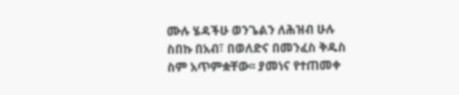ሙሉ ሄዳችሁ ወንጌልን ለሕዝብ ሁሉ ስበኩ በአብ፣ በወለድና በመንፈስ ቅዱስ ስም አጥምቋቸው፡፡ ያመነና የተጠመቀ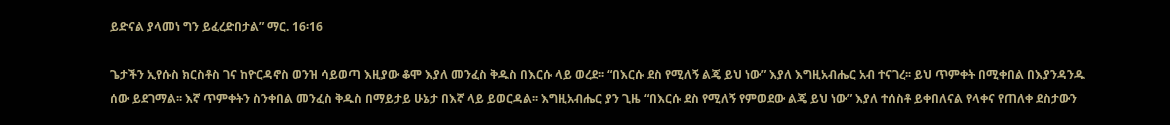ይድናል ያላመነ ግን ይፈረድበታል” ማር. 16፡16

ጌታችን ኢየሱስ ክርስቶስ ገና ከዮርዳኖስ ወንዝ ሳይወጣ እዚያው ቆሞ እያለ መንፈስ ቅዱስ በእርሱ ላይ ወረደ፡፡ “በእርሱ ደስ የሚለኝ ልጄ ይህ ነው” እያለ እግዚአብሔር አብ ተናገረ፡፡ ይህ ጥምቀት በሚቀበል በእያንዳንዱ ሰው ይደገማል፡፡ እኛ ጥምቀትን ስንቀበል መንፈስ ቅዱስ በማይታይ ሁኔታ በእኛ ላይ ይወርዳል፡፡ እግዚአብሔር ያን ጊዜ “በእርሱ ደስ የሚለኝ የምወደው ልጄ ይህ ነው” እያለ ተሰስቶ ይቀበለናል የላቀና የጠለቀ ደስታውን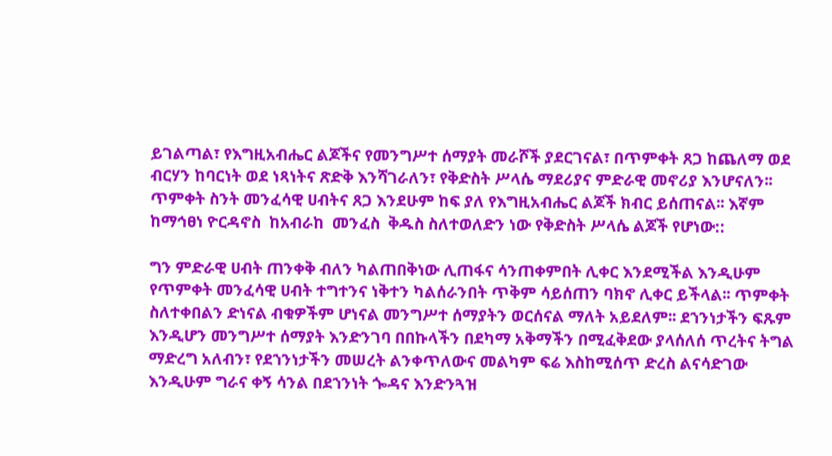ይገልጣል፣ የእግዚአብሔር ልጆችና የመንግሥተ ሰማያት መራሾች ያደርገናል፣ በጥምቀት ጸጋ ከጨለማ ወደ ብርሃን ከባርነት ወደ ነጻነትና ጽድቅ እንሻገራለን፣ የቅድስት ሥላሴ ማደሪያና ምድራዊ መኖሪያ እንሆናለን፡፡ ጥምቀት ስንት መንፈሳዊ ሀብትና ጸጋ እንደሁም ከፍ ያለ የእግዚአብሔር ልጆች ክብር ይሰጠናል፡፡ እኛም  ከማኅፀነ ዮርዳኖስ  ከአብራከ  መንፈስ  ቅዱስ ስለተወለድን ነው የቅድስት ሥላሴ ልጆች የሆነው::

ግን ምድራዊ ሀብት ጠንቀቅ ብለን ካልጠበቅነው ሊጠፋና ሳንጠቀምበት ሊቀር እንደሚችል እንዲሁም የጥምቀት መንፈሳዊ ሀብት ተግተንና ነቅተን ካልሰራንበት ጥቅም ሳይሰጠን ባክኖ ሊቀር ይችላል፡፡ ጥምቀት ስለተቀበልን ድነናል ብቁዎችም ሆነናል መንግሥተ ሰማያትን ወርሰናል ማለት አይደለም፡፡ ደኀንነታችን ፍጹም እንዲሆን መንግሥተ ሰማያት እንድንገባ በበኩላችን በደካማ አቅማችን በሚፈቅደው ያላሰለሰ ጥረትና ትግል ማድረግ አለብን፣ የደኀንነታችን መሠረት ልንቀጥለውና መልካም ፍሬ እስከሚሰጥ ድረስ ልናሳድገው እንዲሁም ግራና ቀኝ ሳንል በደኀንነት ጐዳና እንድንጓዝ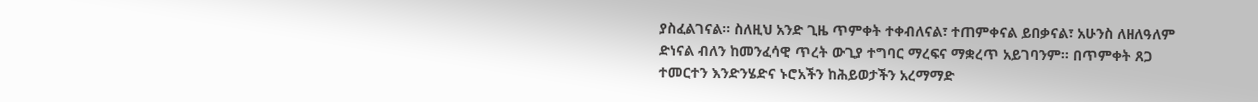ያስፈልገናል፡፡ ስለዚህ አንድ ጊዜ ጥምቀት ተቀብለናል፣ ተጠምቀናል ይበቃናል፣ አሁንስ ለዘለዓለም ድነናል ብለን ከመንፈሳዊ ጥረት ውጊያ ተግባር ማረፍና ማቋረጥ አይገባንም፡፡ በጥምቀት ጸጋ ተመርተን እንድንሄድና ኑሮአችን ከሕይወታችን አረማማድ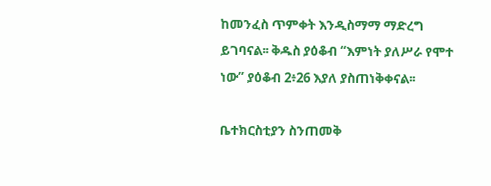ከመንፈስ ጥምቀት እንዲስማማ ማድረግ ይገባናል፡፡ ቅዱስ ያዕቆብ “እምነት ያለሥራ የሞተ ነው” ያዕቆብ 2፥26 እያለ ያስጠነቅቀናል፡፡

ቤተክርስቲያን ስንጠመቅ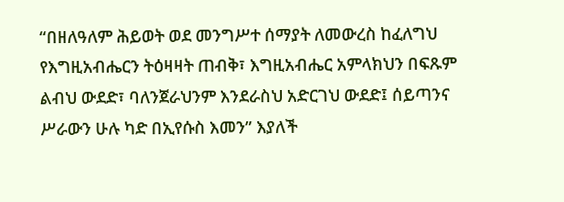“በዘለዓለም ሕይወት ወደ መንግሥተ ሰማያት ለመውረስ ከፈለግህ የእግዚአብሔርን ትዕዛዛት ጠብቅ፣ እግዚአብሔር አምላክህን በፍጹም ልብህ ውደድ፣ ባለንጀራህንም እንደራስህ አድርገህ ውደድ፤ ሰይጣንና ሥራውን ሁሉ ካድ በኢየሱስ እመን” እያለች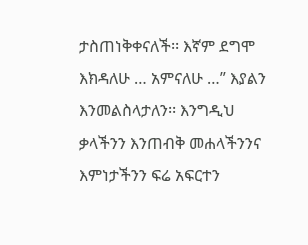ታስጠነቅቀናለች፡፡ እኛም ደግሞ እክዳለሁ … አምናለሁ …” እያልን እንመልስላታለን፡፡ እንግዲህ ቃላችንን እንጠብቅ መሐላችንንና እምነታችንን ፍሬ አፍርተን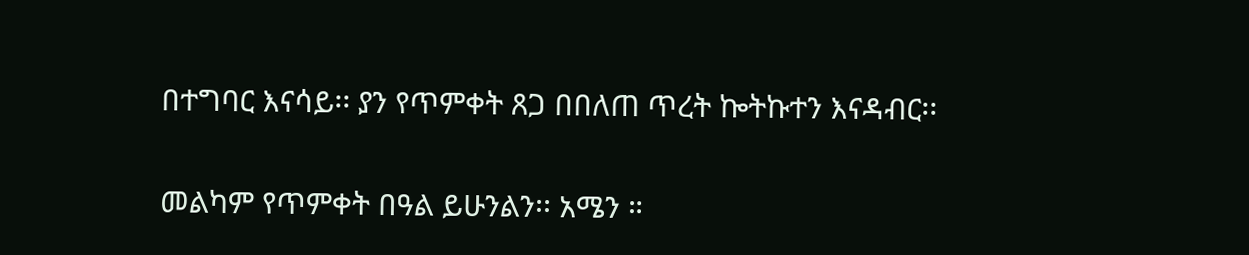በተግባር እናሳይ፡፡ ያን የጥምቀት ጸጋ በበለጠ ጥረት ኰትኩተን እናዳብር፡፡

መልካም የጥምቀት በዓል ይሁንልን፡፡ አሜን ።